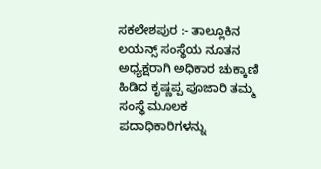ಸಕಲೇಶಪುರ :- ತಾಲ್ಲೂಕಿನ ಲಯನ್ಸ್ ಸಂಸ್ಥೆಯ ನೂತನ ಅಧ್ಯಕ್ಷರಾಗಿ ಅಧಿಕಾರ ಚುಕ್ಕಾಣಿ ಹಿಡಿದ ಕೃಷ್ಣಪ್ಪ ಪೂಜಾರಿ ತಮ್ಮ ಸಂಸ್ಥೆ ಮೂಲಕ ಪದಾಧಿಕಾರಿಗಳನ್ನು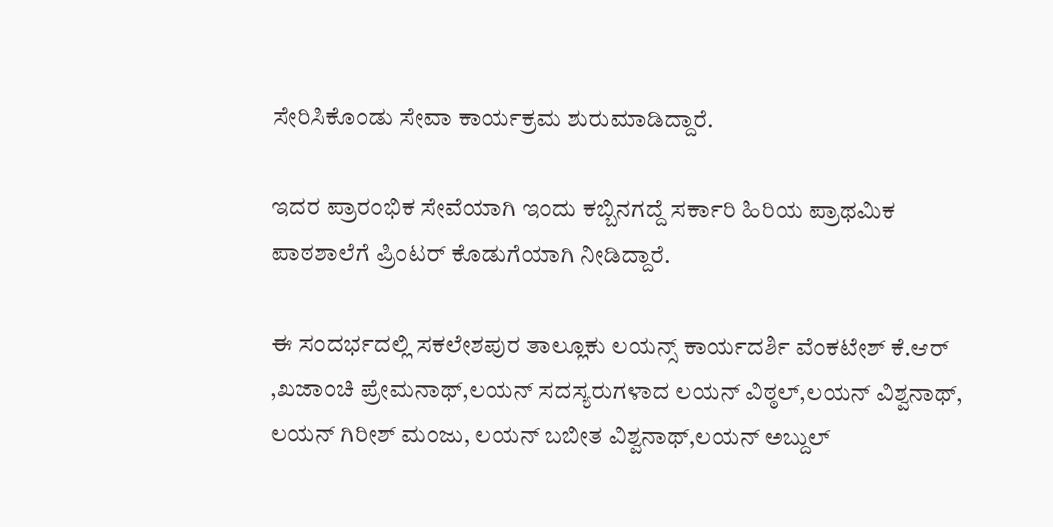ಸೇರಿಸಿಕೊಂಡು ಸೇವಾ ಕಾರ್ಯಕ್ರಮ ಶುರುಮಾಡಿದ್ದಾರೆ.

ಇದರ ಪ್ರಾರಂಭಿಕ ಸೇವೆಯಾಗಿ ಇಂದು ಕಬ್ಬಿನಗದ್ದೆ ಸರ್ಕಾರಿ ಹಿರಿಯ ಪ್ರಾಥಮಿಕ ಪಾಠಶಾಲೆಗೆ ಪ್ರಿಂಟರ್ ಕೊಡುಗೆಯಾಗಿ ನೀಡಿದ್ದಾರೆ.

ಈ ಸಂದರ್ಭದಲ್ಲಿ ಸಕಲೇಶಪುರ ತಾಲ್ಲೂಕು ಲಯನ್ಸ್ ಕಾರ್ಯದರ್ಶಿ ವೆಂಕಟೇಶ್ ಕೆ.ಆರ್ ,ಖಜಾಂಚಿ ಪ್ರೇಮನಾಥ್,ಲಯನ್ ಸದಸ್ಯರುಗಳಾದ ಲಯನ್ ವಿಠ್ಠಲ್,ಲಯನ್ ವಿಶ್ವನಾಥ್, ಲಯನ್ ಗಿರೀಶ್ ಮಂಜು, ಲಯನ್ ಬಬೀತ ವಿಶ್ವನಾಥ್,ಲಯನ್ ಅಬ್ದುಲ್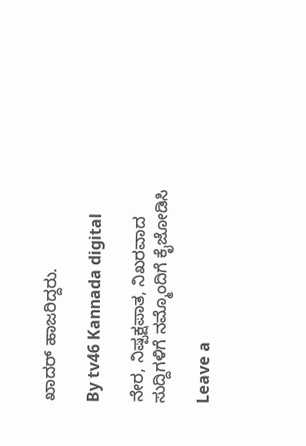ಖಾದರ್ ಹಾಜರಿದ್ದರು.

By tv46 Kannada digital

ನೇರ, ನಿಷ್ಪಕ್ಷಪಾತ, ನಿಖರವಾದ ಸುದ್ದಿಗಳಿಗೆ ನಮ್ಮೊಂದಿಗೆ ಕೈಜೋಡಿಸಿ

Leave a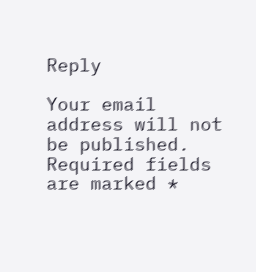Reply

Your email address will not be published. Required fields are marked *